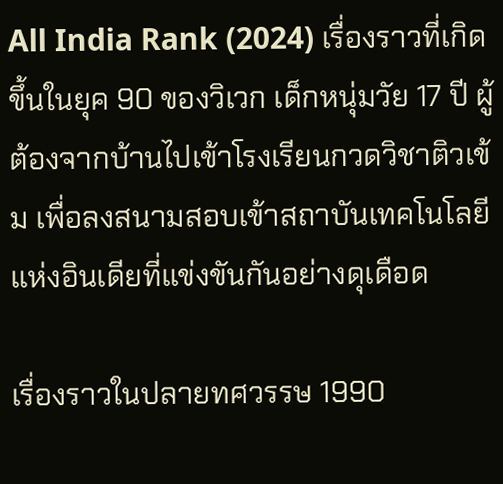All India Rank (2024) เรื่องราวที่เกิดขึ้นในยุค 90 ของวิเวก เด็กหนุ่มวัย 17 ปี ผู้ต้องจากบ้านไปเข้าโรงเรียนกวดวิชาติวเข้ม เพื่อลงสนามสอบเข้าสถาบันเทคโนโลยีแห่งอินเดียที่แข่งขันกันอย่างดุเดือด

เรื่องราวในปลายทศวรรษ 1990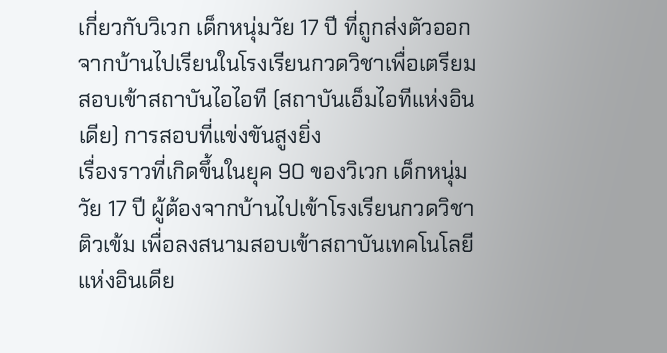เกี่ยวกับวิเวก เด็กหนุ่มวัย 17 ปี ที่ถูกส่งตัวออกจากบ้านไปเรียนในโรงเรียนกวดวิชาเพื่อเตรียมสอบเข้าสถาบันไอไอที (สถาบันเอ็มไอทีแห่งอินเดีย) การสอบที่แข่งขันสูงยิ่ง
เรื่องราวที่เกิดขึ้นในยุค 90 ของวิเวก เด็กหนุ่มวัย 17 ปี ผู้ต้องจากบ้านไปเข้าโรงเรียนกวดวิชาติวเข้ม เพื่อลงสนามสอบเข้าสถาบันเทคโนโลยีแห่งอินเดีย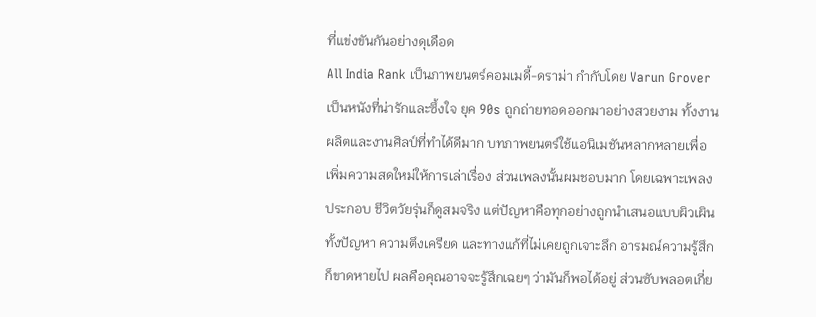ที่แข่งขันกันอย่างดุเดือด
All India Rank เป็นภาพยนตร์คอมเมดี้-ดราม่า กำกับโดย Varun Grover เป็นหนังที่น่ารักและซึ้งใจ ยุค 90s ถูกถ่ายทอดออกมาอย่างสวยงาม ทั้งงานผลิตและงานศิลป์ที่ทำได้ดีมาก บทภาพยนตร์ใช้แอนิเมชันหลากหลายเพื่อเพิ่มความสดใหม่ให้การเล่าเรื่อง ส่วนเพลงนั้นผมชอบมาก โดยเฉพาะเพลงประกอบ ชีวิตวัยรุ่นก็ดูสมจริง แต่ปัญหาคือทุกอย่างถูกนำเสนอแบบผิวเผิน ทั้งปัญหา ความตึงเครียด และทางแก้ที่ไม่เคยถูกเจาะลึก อารมณ์ความรู้สึกก็ขาดหายไป ผลคือคุณอาจจะรู้สึกเฉยๆ ว่ามันก็พอได้อยู่ ส่วนซับพลอตเกี่ย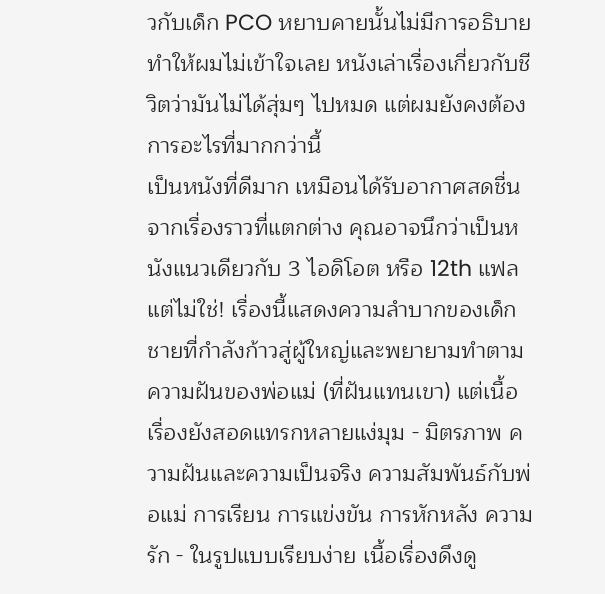วกับเด็ก PCO หยาบคายนั้นไม่มีการอธิบาย ทำให้ผมไม่เข้าใจเลย หนังเล่าเรื่องเกี่ยวกับชีวิตว่ามันไม่ได้สุ่มๆ ไปหมด แต่ผมยังคงต้องการอะไรที่มากกว่านี้
เป็นหนังที่ดีมาก เหมือนได้รับอากาศสดชื่นจากเรื่องราวที่แตกต่าง คุณอาจนึกว่าเป็นหนังแนวเดียวกับ 3 ไอดิโอต หรือ 12th แฟล แต่ไม่ใช่! เรื่องนี้แสดงความลำบากของเด็กชายที่กำลังก้าวสู่ผู้ใหญ่และพยายามทำตามความฝันของพ่อแม่ (ที่ฝันแทนเขา) แต่เนื้อเรื่องยังสอดแทรกหลายแง่มุม - มิตรภาพ ความฝันและความเป็นจริง ความสัมพันธ์กับพ่อแม่ การเรียน การแข่งขัน การหักหลัง ความรัก - ในรูปแบบเรียบง่าย เนื้อเรื่องดึงดู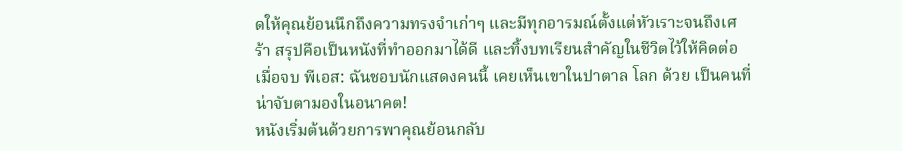ดให้คุณย้อนนึกถึงความทรงจำเก่าๆ และมีทุกอารมณ์ตั้งแต่หัวเราะจนถึงเศร้า สรุปคือเป็นหนังที่ทำออกมาได้ดี และทิ้งบทเรียนสำคัญในชีวิตไว้ให้คิดต่อเมื่อจบ พีเอส: ฉันชอบนักแสดงคนนี้ เคยเห็นเขาในปาตาล โลก ด้วย เป็นคนที่น่าจับตามองในอนาคต!
หนังเริ่มต้นด้วยการพาคุณย้อนกลับ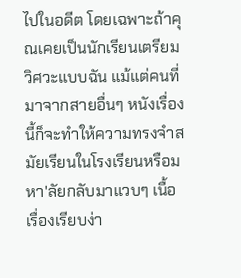ไปในอดีต โดยเฉพาะถ้าคุณเคยเป็นนักเรียนเตรียมวิศวะแบบฉัน แม้แต่คนที่มาจากสายอื่นๆ หนังเรื่องนี้ก็จะทำให้ความทรงจำสมัยเรียนในโรงเรียนหรือมหา'ลัยกลับมาแวบๆ เนื้อเรื่องเรียบง่า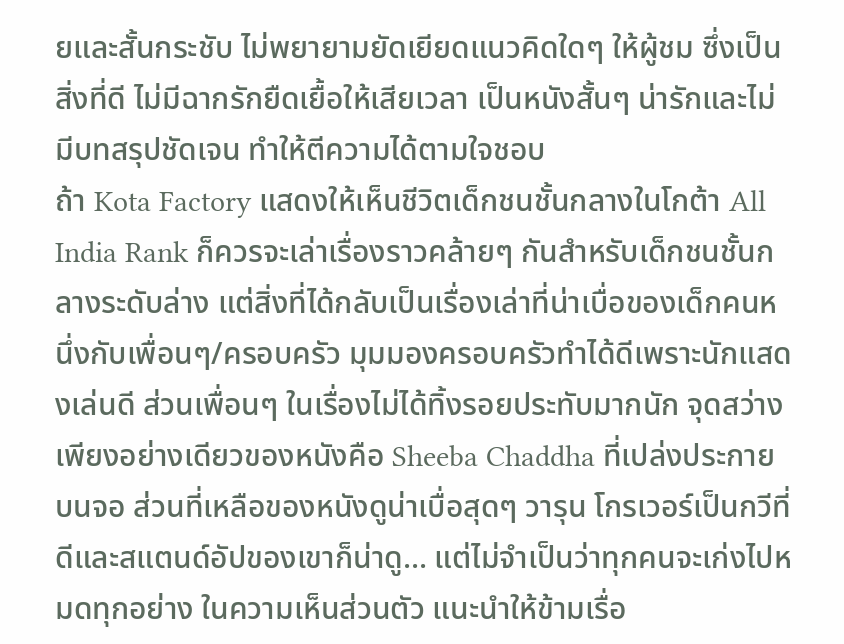ยและสั้นกระชับ ไม่พยายามยัดเยียดแนวคิดใดๆ ให้ผู้ชม ซึ่งเป็นสิ่งที่ดี ไม่มีฉากรักยืดเยื้อให้เสียเวลา เป็นหนังสั้นๆ น่ารักและไม่มีบทสรุปชัดเจน ทำให้ตีความได้ตามใจชอบ
ถ้า Kota Factory แสดงให้เห็นชีวิตเด็กชนชั้นกลางในโกต้า All India Rank ก็ควรจะเล่าเรื่องราวคล้ายๆ กันสำหรับเด็กชนชั้นกลางระดับล่าง แต่สิ่งที่ได้กลับเป็นเรื่องเล่าที่น่าเบื่อของเด็กคนหนึ่งกับเพื่อนๆ/ครอบครัว มุมมองครอบครัวทำได้ดีเพราะนักแสดงเล่นดี ส่วนเพื่อนๆ ในเรื่องไม่ได้ทิ้งรอยประทับมากนัก จุดสว่างเพียงอย่างเดียวของหนังคือ Sheeba Chaddha ที่เปล่งประกายบนจอ ส่วนที่เหลือของหนังดูน่าเบื่อสุดๆ วารุน โกรเวอร์เป็นกวีที่ดีและสแตนด์อัปของเขาก็น่าดู... แต่ไม่จำเป็นว่าทุกคนจะเก่งไปหมดทุกอย่าง ในความเห็นส่วนตัว แนะนำให้ข้ามเรื่อ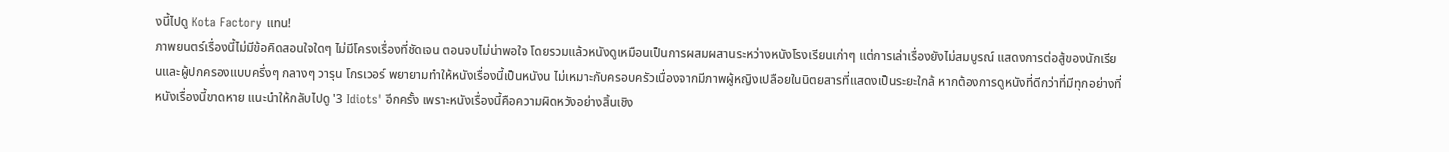งนี้ไปดู Kota Factory แทน!
ภาพยนตร์เรื่องนี้ไม่มีข้อคิดสอนใจใดๆ ไม่มีโครงเรื่องที่ชัดเจน ตอนจบไม่น่าพอใจ โดยรวมแล้วหนังดูเหมือนเป็นการผสมผสานระหว่างหนังโรงเรียนเก่าๆ แต่การเล่าเรื่องยังไม่สมบูรณ์ แสดงการต่อสู้ของนักเรียนและผู้ปกครองแบบครึ่งๆ กลางๆ วารุน โกรเวอร์ พยายามทำให้หนังเรื่องนี้เป็นหนังน ไม่เหมาะกับครอบครัวเนื่องจากมีภาพผู้หญิงเปลือยในนิตยสารที่แสดงเป็นระยะใกล้ หากต้องการดูหนังที่ดีกว่าที่มีทุกอย่างที่หนังเรื่องนี้ขาดหาย แนะนำให้กลับไปดู '3 Idiots' อีกครั้ง เพราะหนังเรื่องนี้คือความผิดหวังอย่างสิ้นเชิง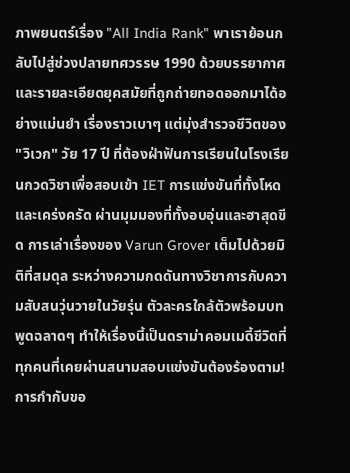ภาพยนตร์เรื่อง "All India Rank" พาเราย้อนกลับไปสู่ช่วงปลายทศวรรษ 1990 ด้วยบรรยากาศและรายละเอียดยุคสมัยที่ถูกถ่ายทอดออกมาได้อย่างแม่นยำ เรื่องราวเบาๆ แต่มุ่งสำรวจชีวิตของ "วิเวก" วัย 17 ปี ที่ต้องฝ่าฟันการเรียนในโรงเรียนกวดวิชาเพื่อสอบเข้า IET การแข่งขันที่ทั้งโหดและเคร่งครัด ผ่านมุมมองที่ทั้งอบอุ่นและฮาสุดขีด การเล่าเรื่องของ Varun Grover เต็มไปด้วยมิติที่สมดุล ระหว่างความกดดันทางวิชาการกับความสับสนวุ่นวายในวัยรุ่น ตัวละครใกล้ตัวพร้อมบทพูดฉลาดๆ ทำให้เรื่องนี้เป็นดราม่าคอมเมดี้ชีวิตที่ทุกคนที่เคยผ่านสนามสอบแข่งขันต้องร้องตาม! การกำกับขอ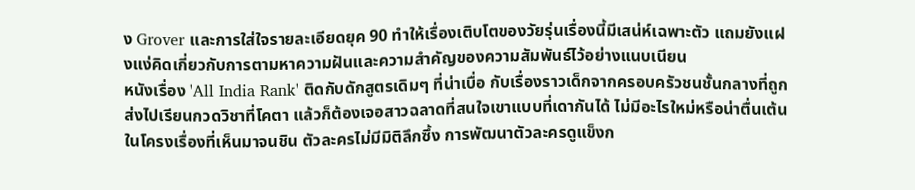ง Grover และการใส่ใจรายละเอียดยุค 90 ทำให้เรื่องเติบโตของวัยรุ่นเรื่องนี้มีเสน่ห์เฉพาะตัว แถมยังแฝงแง่คิดเกี่ยวกับการตามหาความฝันและความสำคัญของความสัมพันธ์ไว้อย่างแนบเนียน
หนังเรื่อง 'All India Rank' ติดกับดักสูตรเดิมๆ ที่น่าเบื่อ กับเรื่องราวเด็กจากครอบครัวชนชั้นกลางที่ถูกส่งไปเรียนกวดวิชาที่โคตา แล้วก็ต้องเจอสาวฉลาดที่สนใจเขาแบบที่เดากันได้ ไม่มีอะไรใหม่หรือน่าตื่นเต้นในโครงเรื่องที่เห็นมาจนชิน ตัวละครไม่มีมิติลึกซึ้ง การพัฒนาตัวละครดูแข็งก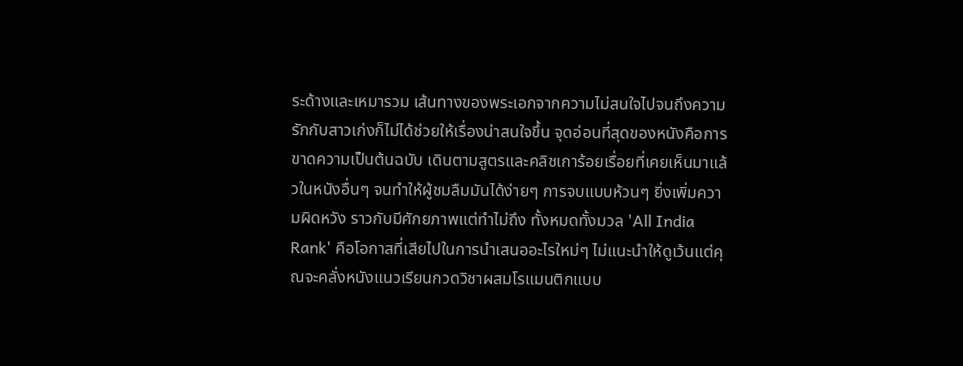ระด้างและเหมารวม เส้นทางของพระเอกจากความไม่สนใจไปจนถึงความรักกับสาวเก่งก็ไม่ได้ช่วยให้เรื่องน่าสนใจขึ้น จุดอ่อนที่สุดของหนังคือการขาดความเป็นต้นฉบับ เดินตามสูตรและคลิชเการ้อยเรื่อยที่เคยเห็นมาแล้วในหนังอื่นๆ จนทำให้ผู้ชมลืมมันได้ง่ายๆ การจบแบบห้วนๆ ยิ่งเพิ่มความผิดหวัง ราวกับมีศักยภาพแต่ทำไม่ถึง ทั้งหมดทั้งมวล 'All India Rank' คือโอกาสที่เสียไปในการนำเสนออะไรใหม่ๆ ไม่แนะนำให้ดูเว้นแต่คุณจะคลั่งหนังแนวเรียนกวดวิชาผสมโรแมนติกแบบ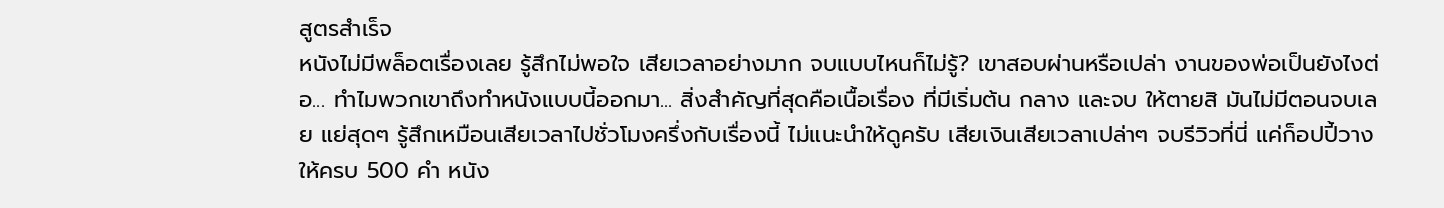สูตรสำเร็จ
หนังไม่มีพล็อตเรื่องเลย รู้สึกไม่พอใจ เสียเวลาอย่างมาก จบแบบไหนก็ไม่รู้? เขาสอบผ่านหรือเปล่า งานของพ่อเป็นยังไงต่อ... ทำไมพวกเขาถึงทำหนังแบบนี้ออกมา... สิ่งสำคัญที่สุดคือเนื้อเรื่อง ที่มีเริ่มต้น กลาง และจบ ให้ตายสิ มันไม่มีตอนจบเลย แย่สุดๆ รู้สึกเหมือนเสียเวลาไปชั่วโมงครึ่งกับเรื่องนี้ ไม่แนะนำให้ดูครับ เสียเงินเสียเวลาเปล่าๆ จบรีวิวที่นี่ แค่ก็อปปี้วางให้ครบ 500 คำ หนัง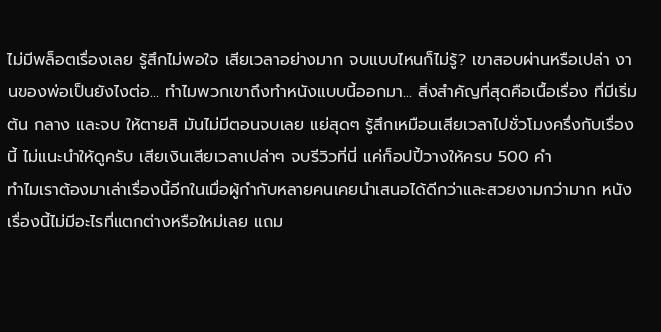ไม่มีพล็อตเรื่องเลย รู้สึกไม่พอใจ เสียเวลาอย่างมาก จบแบบไหนก็ไม่รู้? เขาสอบผ่านหรือเปล่า งานของพ่อเป็นยังไงต่อ... ทำไมพวกเขาถึงทำหนังแบบนี้ออกมา... สิ่งสำคัญที่สุดคือเนื้อเรื่อง ที่มีเริ่มต้น กลาง และจบ ให้ตายสิ มันไม่มีตอนจบเลย แย่สุดๆ รู้สึกเหมือนเสียเวลาไปชั่วโมงครึ่งกับเรื่องนี้ ไม่แนะนำให้ดูครับ เสียเงินเสียเวลาเปล่าๆ จบรีวิวที่นี่ แค่ก็อปปี้วางให้ครบ 500 คำ
ทำไมเราต้องมาเล่าเรื่องนี้อีกในเมื่อผู้กำกับหลายคนเคยนำเสนอได้ดีกว่าและสวยงามกว่ามาก หนังเรื่องนี้ไม่มีอะไรที่แตกต่างหรือใหม่เลย แถม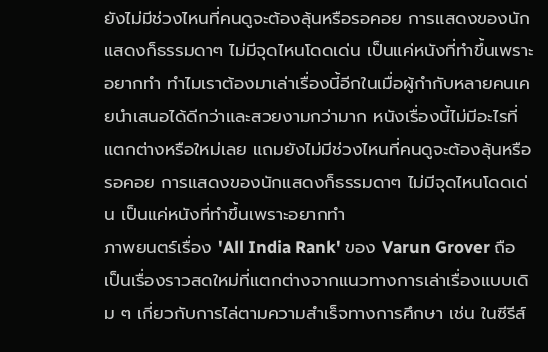ยังไม่มีช่วงไหนที่คนดูจะต้องลุ้นหรือรอคอย การแสดงของนักแสดงก็ธรรมดาๆ ไม่มีจุดไหนโดดเด่น เป็นแค่หนังที่ทำขึ้นเพราะอยากทำ ทำไมเราต้องมาเล่าเรื่องนี้อีกในเมื่อผู้กำกับหลายคนเคยนำเสนอได้ดีกว่าและสวยงามกว่ามาก หนังเรื่องนี้ไม่มีอะไรที่แตกต่างหรือใหม่เลย แถมยังไม่มีช่วงไหนที่คนดูจะต้องลุ้นหรือรอคอย การแสดงของนักแสดงก็ธรรมดาๆ ไม่มีจุดไหนโดดเด่น เป็นแค่หนังที่ทำขึ้นเพราะอยากทำ
ภาพยนตร์เรื่อง 'All India Rank' ของ Varun Grover ถือเป็นเรื่องราวสดใหม่ที่แตกต่างจากแนวทางการเล่าเรื่องแบบเดิม ๆ เกี่ยวกับการไล่ตามความสำเร็จทางการศึกษา เช่น ในซีรีส์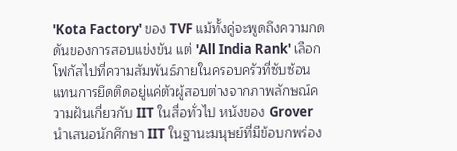'Kota Factory' ของ TVF แม้ทั้งคู่จะพูดถึงความกดดันของการสอบแข่งขัน แต่ 'All India Rank' เลือกโฟกัสไปที่ความสัมพันธ์ภายในครอบครัวที่ซับซ้อน แทนการยึดติดอยู่แค่ตัวผู้สอบต่างจากภาพลักษณ์ความฝันเกี่ยวกับ IIT ในสื่อทั่วไป หนังของ Grover นำเสนอนักศึกษา IIT ในฐานะมนุษย์ที่มีข้อบกพร่อง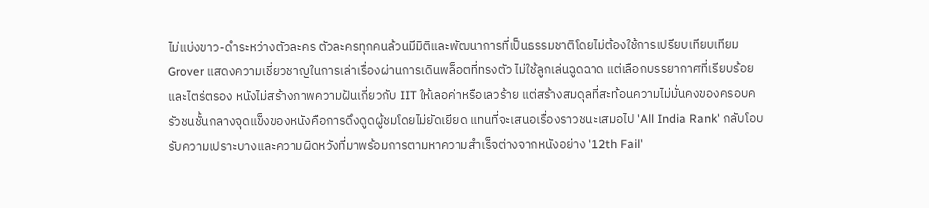ไม่แบ่งขาว-ดำระหว่างตัวละคร ตัวละครทุกคนล้วนมีมิติและพัฒนาการที่เป็นธรรมชาติโดยไม่ต้องใช้การเปรียบเทียบเทียมGrover แสดงความเชี่ยวชาญในการเล่าเรื่องผ่านการเดินพล็อตที่ทรงตัว ไม่ใช้ลูกเล่นฉูดฉาด แต่เลือกบรรยากาศที่เรียบร้อยและไตร่ตรอง หนังไม่สร้างภาพความฝันเกี่ยวกับ IIT ให้เลอค่าหรือเลวร้าย แต่สร้างสมดุลที่สะท้อนความไม่มั่นคงของครอบครัวชนชั้นกลางจุดแข็งของหนังคือการดึงดูดผู้ชมโดยไม่ยัดเยียด แทนที่จะเสนอเรื่องราวชนะเสมอไป 'All India Rank' กลับโอบรับความเปราะบางและความผิดหวังที่มาพร้อมการตามหาความสำเร็จต่างจากหนังอย่าง '12th Fail'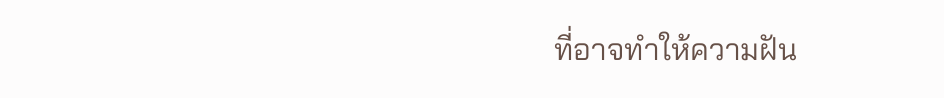ที่อาจทำให้ความฝัน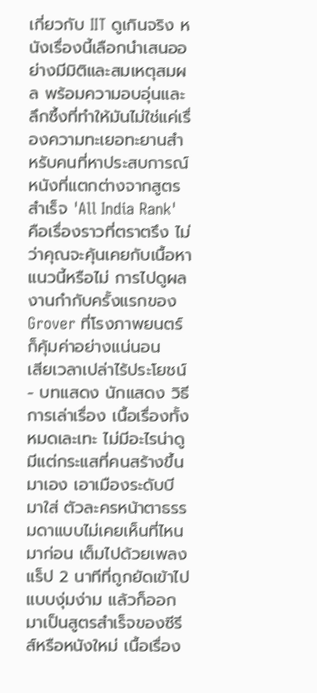เกี่ยวกับ IIT ดูเกินจริง หนังเรื่องนี้เลือกนำเสนออย่างมีมิติและสมเหตุสมผล พร้อมความอบอุ่นและลึกซึ้งที่ทำให้มันไม่ใช่แค่เรื่องความทะเยอทะยานสำหรับคนที่หาประสบการณ์หนังที่แตกต่างจากสูตรสำเร็จ 'All India Rank' คือเรื่องราวที่ตราตรึง ไม่ว่าคุณจะคุ้นเคยกับเนื้อหาแนวนี้หรือไม่ การไปดูผลงานกำกับครั้งแรกของ Grover ที่โรงภาพยนตร์ก็คุ้มค่าอย่างแน่นอน
เสียเวลาเปล่าไร้ประโยชน์ - บทแสดง นักแสดง วิธีการเล่าเรื่อง เนื้อเรื่องทั้งหมดเละเทะ ไม่มีอะไรน่าดู มีแต่กระแสที่คนสร้างขึ้นมาเอง เอาเมืองระดับบีมาใส่ ตัวละครหน้าตาธรรมดาแบบไม่เคยเห็นที่ไหนมาก่อน เต็มไปด้วยเพลงแร็ป 2 นาทีที่ถูกยัดเข้าไปแบบงุ่มง่าม แล้วก็ออกมาเป็นสูตรสำเร็จของซีรีส์หรือหนังใหม่ เนื้อเรื่อง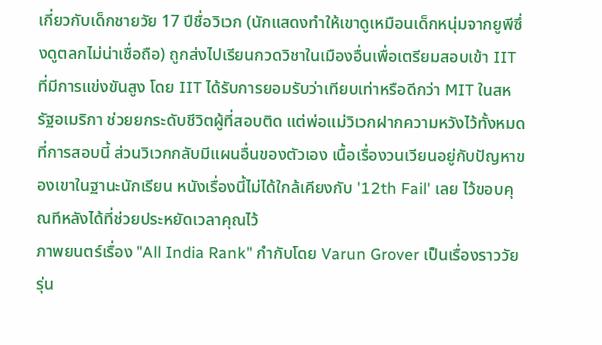เกี่ยวกับเด็กชายวัย 17 ปีชื่อวิเวก (นักแสดงทำให้เขาดูเหมือนเด็กหนุ่มจากยูพีซึ่งดูตลกไม่น่าเชื่อถือ) ถูกส่งไปเรียนกวดวิชาในเมืองอื่นเพื่อเตรียมสอบเข้า IIT ที่มีการแข่งขันสูง โดย IIT ได้รับการยอมรับว่าเทียบเท่าหรือดีกว่า MIT ในสหรัฐอเมริกา ช่วยยกระดับชีวิตผู้ที่สอบติด แต่พ่อแม่วิเวกฝากความหวังไว้ทั้งหมดที่การสอบนี้ ส่วนวิเวกกลับมีแผนอื่นของตัวเอง เนื้อเรื่องวนเวียนอยู่กับปัญหาของเขาในฐานะนักเรียน หนังเรื่องนี้ไม่ได้ใกล้เคียงกับ '12th Fail' เลย ไว้ขอบคุณทีหลังได้ที่ช่วยประหยัดเวลาคุณไว้
ภาพยนตร์เรื่อง "All India Rank" กำกับโดย Varun Grover เป็นเรื่องราววัยรุ่น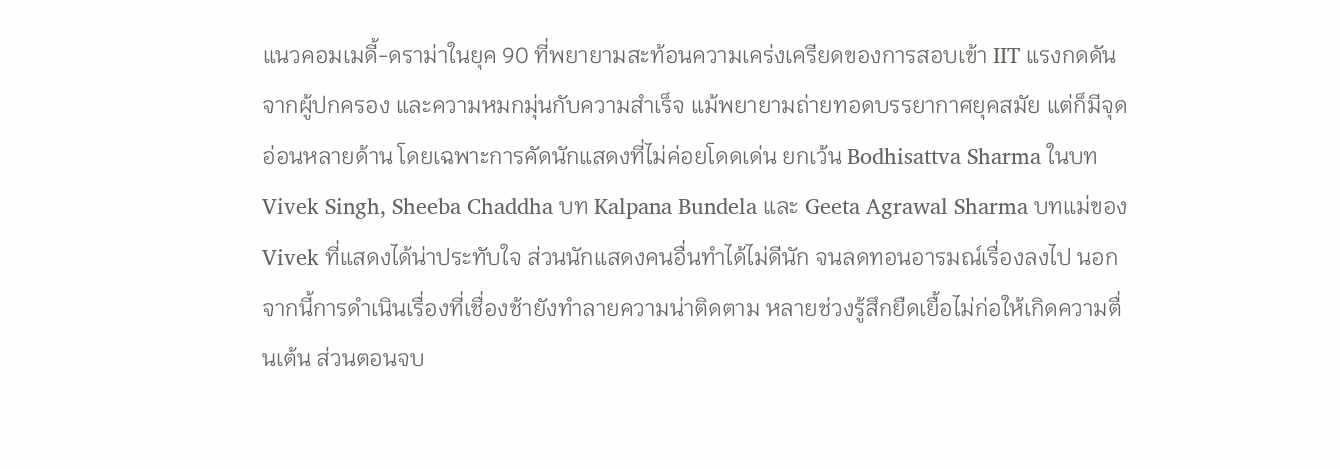แนวคอมเมดี้-ดราม่าในยุค 90 ที่พยายามสะท้อนความเคร่งเครียดของการสอบเข้า IIT แรงกดดันจากผู้ปกครอง และความหมกมุ่นกับความสำเร็จ แม้พยายามถ่ายทอดบรรยากาศยุคสมัย แต่ก็มีจุดอ่อนหลายด้าน โดยเฉพาะการคัดนักแสดงที่ไม่ค่อยโดดเด่น ยกเว้น Bodhisattva Sharma ในบท Vivek Singh, Sheeba Chaddha บท Kalpana Bundela และ Geeta Agrawal Sharma บทแม่ของ Vivek ที่แสดงได้น่าประทับใจ ส่วนนักแสดงคนอื่นทำได้ไม่ดีนัก จนลดทอนอารมณ์เรื่องลงไป นอกจากนี้การดำเนินเรื่องที่เชื่องช้ายังทำลายความน่าติดตาม หลายช่วงรู้สึกยืดเยื้อไม่ก่อให้เกิดความตื่นเต้น ส่วนตอนจบ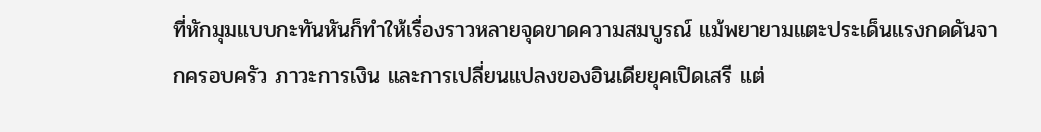ที่หักมุมแบบกะทันหันก็ทำให้เรื่องราวหลายจุดขาดความสมบูรณ์ แม้พยายามแตะประเด็นแรงกดดันจากครอบครัว ภาวะการเงิน และการเปลี่ยนแปลงของอินเดียยุคเปิดเสรี แต่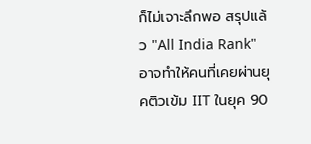ก็ไม่เจาะลึกพอ สรุปแล้ว "All India Rank" อาจทำให้คนที่เคยผ่านยุคติวเข้ม IIT ในยุค 90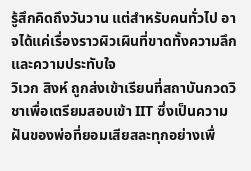รู้สึกคิดถึงวันวาน แต่สำหรับคนทั่วไป อาจได้แค่เรื่องราวผิวเผินที่ขาดทั้งความลึกและความประทับใจ
วิเวก สิงห์ ถูกส่งเข้าเรียนที่สถาบันกวดวิชาเพื่อเตรียมสอบเข้า IIT ซึ่งเป็นความฝันของพ่อที่ยอมเสียสละทุกอย่างเพื่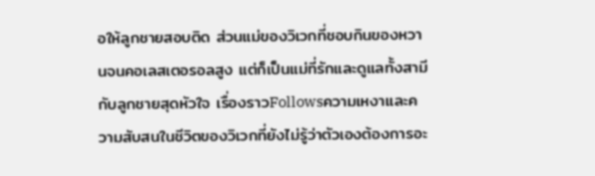อให้ลูกชายสอบติด ส่วนแม่ของวิเวกที่ชอบกินของหวานจนคอเลสเตอรอลสูง แต่ก็เป็นแม่ที่รักและดูแลทั้งสามีกับลูกชายสุดหัวใจ เรื่องราวFollowsความเหงาและความสับสนในชีวิตของวิเวกที่ยังไม่รู้ว่าตัวเองต้องการอะ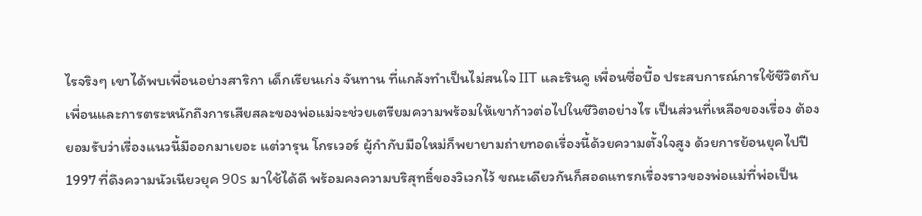ไรจริงๆ เขาได้พบเพื่อนอย่างสาริกา เด็กเรียนเก่ง จันทาน ที่แกล้งทำเป็นไม่สนใจ IIT และรินคู เพื่อนซื่อบื้อ ประสบการณ์การใช้ชีวิตกับเพื่อนและการตระหนักถึงการเสียสละของพ่อแม่จะช่วยเตรียมความพร้อมให้เขาก้าวต่อไปในชีวิตอย่างไร เป็นส่วนที่เหลือของเรื่อง ต้องยอมรับว่าเรื่องแนวนี้มีออกมาเยอะ แต่วารุน โกรเวอร์ ผู้กำกับมือใหม่ก็พยายามถ่ายทอดเรื่องนี้ด้วยความตั้งใจสูง ด้วยการย้อนยุคไปปี 1997 ที่ดึงความนัวเนียวยุค 90s มาใช้ได้ดี พร้อมคงความบริสุทธิ์ของวิเวกไว้ ขณะเดียวกันก็สอดแทรกเรื่องราวของพ่อแม่ที่พ่อเป็น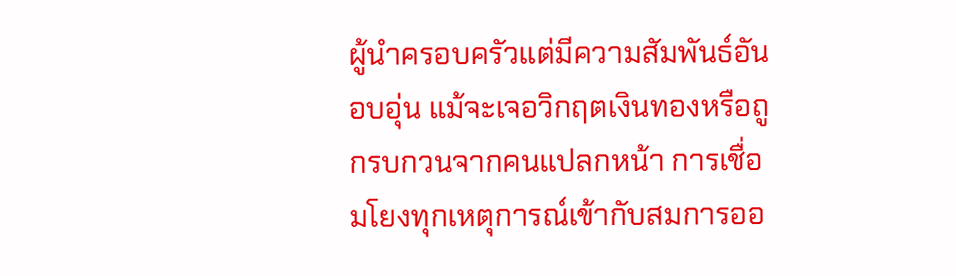ผู้นำครอบครัวแต่มีความสัมพันธ์อันอบอุ่น แม้จะเจอวิกฤตเงินทองหรือถูกรบกวนจากคนแปลกหน้า การเชื่อมโยงทุกเหตุการณ์เข้ากับสมการออ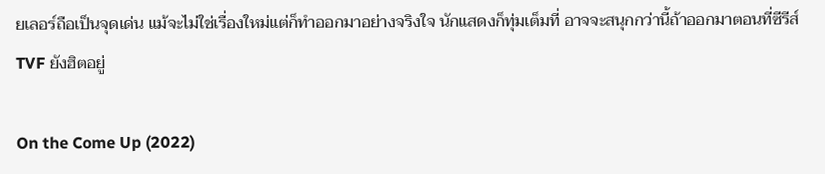ยเลอร์ถือเป็นจุดเด่น แม้จะไม่ใช่เรื่องใหม่แต่ก็ทำออกมาอย่างจริงใจ นักแสดงก็ทุ่มเต็มที่ อาจจะสนุกกว่านี้ถ้าออกมาตอนที่ซีรีส์ TVF ยังฮิตอยู่

On the Come Up (2022)